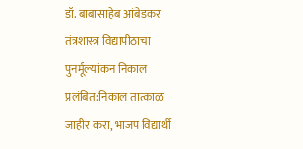डॉ. बाबासाहेब आंबेडकर तंत्रशास्त्र विद्यापीठाचा पुनर्मूल्यांकन निकाल प्रलंबित:निकाल तात्काळ जाहीर करा, भाजप विद्यार्थी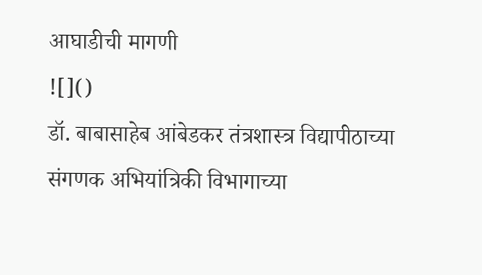आघाडीची मागणी
![]()
डॉ. बाबासाहेब आंबेडकर तंत्रशास्त्र विद्यापीठाच्या संगणक अभियांत्रिकी विभागाच्या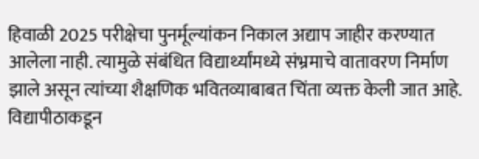हिवाळी 2025 परीक्षेचा पुनर्मूल्यांकन निकाल अद्याप जाहीर करण्यात आलेला नाही. त्यामुळे संबंधित विद्यार्थ्यांमध्ये संभ्रमाचे वातावरण निर्माण झाले असून त्यांच्या शैक्षणिक भवितव्याबाबत चिंता व्यक्त केली जात आहे. विद्यापीठाकडून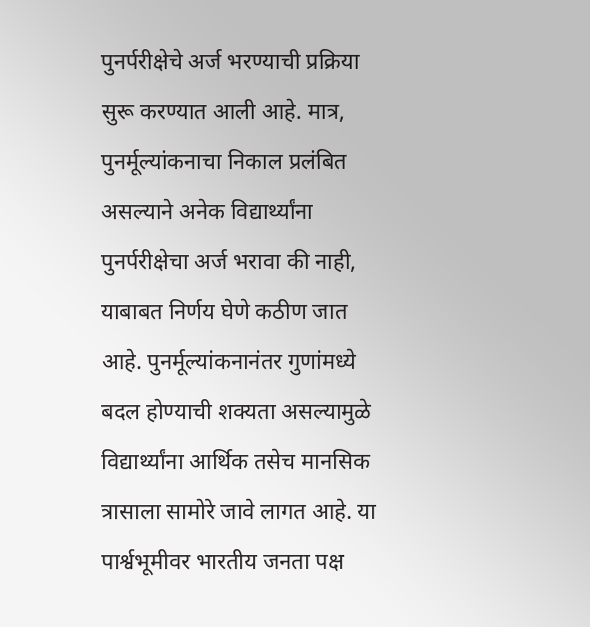पुनर्परीक्षेचे अर्ज भरण्याची प्रक्रिया सुरू करण्यात आली आहे. मात्र, पुनर्मूल्यांकनाचा निकाल प्रलंबित असल्याने अनेक विद्यार्थ्यांना पुनर्परीक्षेचा अर्ज भरावा की नाही, याबाबत निर्णय घेणे कठीण जात आहे. पुनर्मूल्यांकनानंतर गुणांमध्ये बदल होण्याची शक्यता असल्यामुळे विद्यार्थ्यांना आर्थिक तसेच मानसिक त्रासाला सामोरे जावे लागत आहे. या पार्श्वभूमीवर भारतीय जनता पक्ष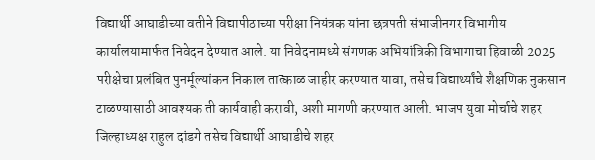विद्यार्थी आघाडीच्या वतीने विद्यापीठाच्या परीक्षा नियंत्रक यांना छत्रपती संभाजीनगर विभागीय कार्यालयामार्फत निवेदन देण्यात आले. या निवेदनामध्ये संगणक अभियांत्रिकी विभागाचा हिवाळी 2025 परीक्षेचा प्रलंबित पुनर्मूल्यांकन निकाल तात्काळ जाहीर करण्यात यावा, तसेच विद्यार्थ्यांचे शैक्षणिक नुकसान टाळण्यासाठी आवश्यक ती कार्यवाही करावी, अशी मागणी करण्यात आली. भाजप युवा मोर्चाचे शहर जिल्हाध्यक्ष राहुल दांडगे तसेच विद्यार्थी आघाडीचे शहर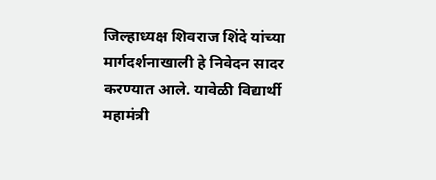जिल्हाध्यक्ष शिवराज शिंदे यांच्या मार्गदर्शनाखाली हे निवेदन सादर करण्यात आले. यावेळी विद्यार्थी महामंत्री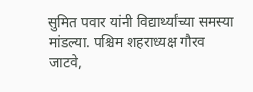सुमित पवार यांनी विद्यार्थ्यांच्या समस्या मांडल्या. पश्चिम शहराध्यक्ष गौरव जाटवे,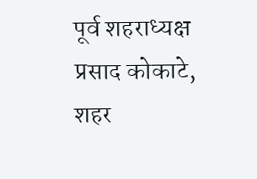पूर्व शहराध्यक्ष प्रसाद कोकाटे, शहर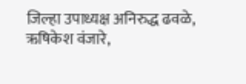जिल्हा उपाध्यक्ष अनिरुद्ध ढवळे, ऋषिकेश वंजारे,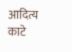आदित्य काटे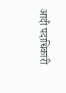आदी पदाधिकारी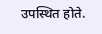उपस्थित होते.